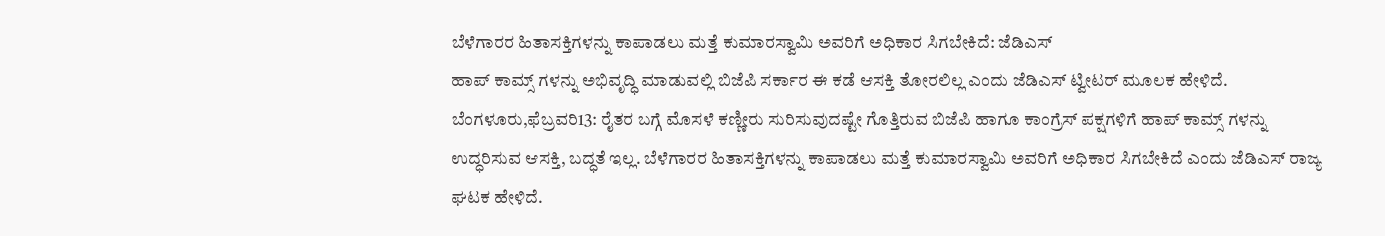ಬೆಳೆಗಾರರ ಹಿತಾಸಕ್ತಿಗಳನ್ನು ಕಾಪಾಡಲು ಮತ್ತೆ ಕುಮಾರಸ್ವಾಮಿ ಅವರಿಗೆ ಅಧಿಕಾರ ಸಿಗಬೇಕಿದೆ: ಜೆಡಿಎಸ್
ಹಾಪ್ ಕಾಮ್ಸ್ ಗಳನ್ನು ಅಭಿವೃದ್ಧಿ ಮಾಡುವಲ್ಲಿ ಬಿಜೆಪಿ ಸರ್ಕಾರ ಈ ಕಡೆ ಆಸಕ್ತಿ ತೋರಲಿಲ್ಲ ಎಂದು ಜೆಡಿಎಸ್ ಟ್ವೀಟರ್ ಮೂಲಕ ಹೇಳಿದೆ.
ಬೆಂಗಳೂರು,ಫೆಬ್ರವರಿ13: ರೈತರ ಬಗ್ಗೆ ಮೊಸಳೆ ಕಣ್ಣೀರು ಸುರಿಸುವುದಷ್ಟೇ ಗೊತ್ತಿರುವ ಬಿಜೆಪಿ ಹಾಗೂ ಕಾಂಗ್ರೆಸ್ ಪಕ್ಷಗಳಿಗೆ ಹಾಪ್ ಕಾಮ್ಸ್ ಗಳನ್ನು ಉದ್ಧರಿಸುವ ಆಸಕ್ತಿ, ಬದ್ಧತೆ ಇಲ್ಲ. ಬೆಳೆಗಾರರ ಹಿತಾಸಕ್ತಿಗಳನ್ನು ಕಾಪಾಡಲು ಮತ್ತೆ ಕುಮಾರಸ್ವಾಮಿ ಅವರಿಗೆ ಅಧಿಕಾರ ಸಿಗಬೇಕಿದೆ ಎಂದು ಜೆಡಿಎಸ್ ರಾಜ್ಯ ಘಟಕ ಹೇಳಿದೆ.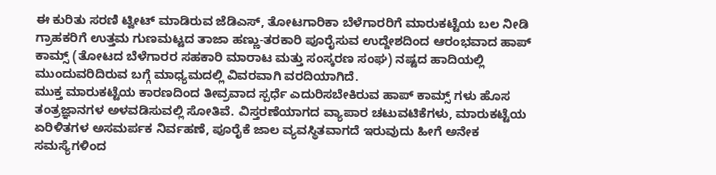ಈ ಕುರಿತು ಸರಣಿ ಟ್ವೀಟ್ ಮಾಡಿರುವ ಜೆಡಿಎಸ್, ತೋಟಗಾರಿಕಾ ಬೆಳೆಗಾರರಿಗೆ ಮಾರುಕಟ್ಟೆಯ ಬಲ ನೀಡಿ ಗ್ರಾಹಕರಿಗೆ ಉತ್ತಮ ಗುಣಮಟ್ಟದ ತಾಜಾ ಹಣ್ಣು-ತರಕಾರಿ ಪೂರೈಸುವ ಉದ್ದೇಶದಿಂದ ಆರಂಭವಾದ ಹಾಪ್ ಕಾಮ್ಸ್ (ತೋಟದ ಬೆಳೆಗಾರರ ಸಹಕಾರಿ ಮಾರಾಟ ಮತ್ತು ಸಂಸ್ಕರಣ ಸಂಘ) ನಷ್ಟದ ಹಾದಿಯಲ್ಲಿ ಮುಂದುವರಿದಿರುವ ಬಗ್ಗೆ ಮಾಧ್ಯಮದಲ್ಲಿ ವಿವರವಾಗಿ ವರದಿಯಾಗಿದೆ.
ಮುಕ್ತ ಮಾರುಕಟ್ಟೆಯ ಕಾರಣದಿಂದ ತೀವ್ರವಾದ ಸ್ಪರ್ಧೆ ಎದುರಿಸಬೇಕಿರುವ ಹಾಪ್ ಕಾಮ್ಸ್ ಗಳು ಹೊಸ ತಂತ್ರಜ್ಞಾನಗಳ ಅಳವಡಿಸುವಲ್ಲಿ ಸೋತಿವೆ. ವಿಸ್ತರಣೆಯಾಗದ ವ್ಯಾಪಾರ ಚಟುವಟಿಕೆಗಳು, ಮಾರುಕಟ್ಟೆಯ ಏರಿಳಿತಗಳ ಅಸಮರ್ಪಕ ನಿರ್ವಹಣೆ, ಪೂರೈಕೆ ಜಾಲ ವ್ಯವಸ್ಥಿತವಾಗದೆ ಇರುವುದು ಹೀಗೆ ಅನೇಕ ಸಮಸ್ಯೆಗಳಿಂದ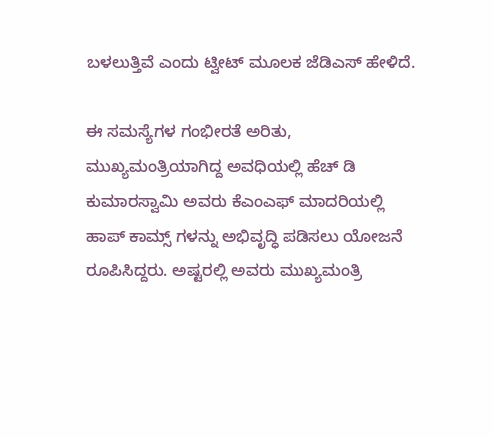ಬಳಲುತ್ತಿವೆ ಎಂದು ಟ್ವೀಟ್ ಮೂಲಕ ಜೆಡಿಎಸ್ ಹೇಳಿದೆ.

ಈ ಸಮಸ್ಯೆಗಳ ಗಂಭೀರತೆ ಅರಿತು, ಮುಖ್ಯಮಂತ್ರಿಯಾಗಿದ್ದ ಅವಧಿಯಲ್ಲಿ ಹೆಚ್ ಡಿ ಕುಮಾರಸ್ವಾಮಿ ಅವರು ಕೆಎಂಎಫ್ ಮಾದರಿಯಲ್ಲಿ ಹಾಪ್ ಕಾಮ್ಸ್ ಗಳನ್ನು ಅಭಿವೃದ್ಧಿ ಪಡಿಸಲು ಯೋಜನೆ ರೂಪಿಸಿದ್ದರು. ಅಷ್ಟರಲ್ಲಿ ಅವರು ಮುಖ್ಯಮಂತ್ರಿ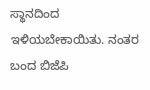ಸ್ಥಾನದಿಂದ ಇಳಿಯಬೇಕಾಯಿತು. ನಂತರ ಬಂದ ಬಿಜೆಪಿ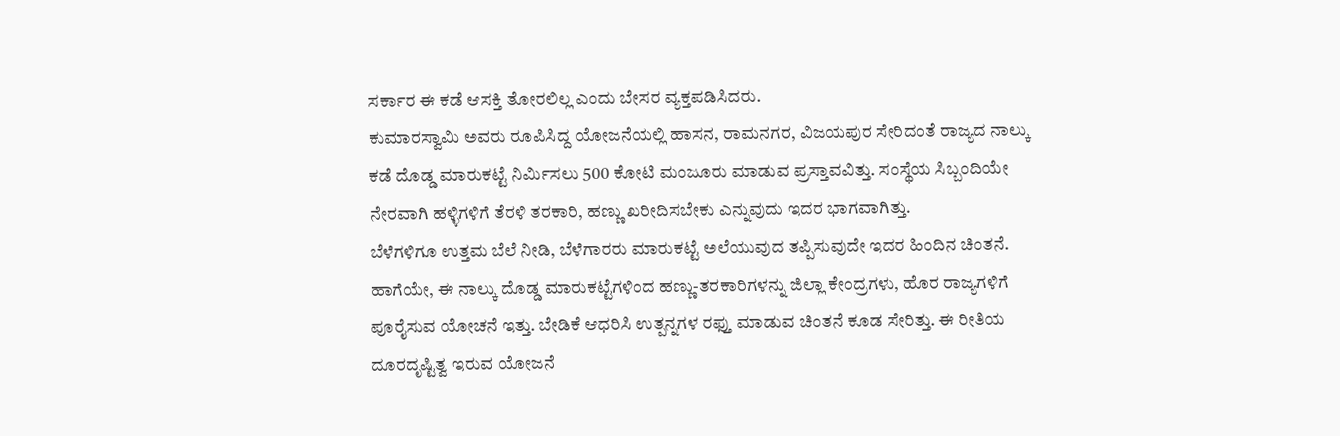ಸರ್ಕಾರ ಈ ಕಡೆ ಆಸಕ್ತಿ ತೋರಲಿಲ್ಲ ಎಂದು ಬೇಸರ ವ್ಯಕ್ತಪಡಿಸಿದರು.
ಕುಮಾರಸ್ವಾಮಿ ಅವರು ರೂಪಿಸಿದ್ದ ಯೋಜನೆಯಲ್ಲಿ ಹಾಸನ, ರಾಮನಗರ, ವಿಜಯಪುರ ಸೇರಿದಂತೆ ರಾಜ್ಯದ ನಾಲ್ಕು ಕಡೆ ದೊಡ್ಡ ಮಾರುಕಟ್ಟೆ ನಿರ್ಮಿಸಲು 500 ಕೋಟಿ ಮಂಜೂರು ಮಾಡುವ ಪ್ರಸ್ತಾವವಿತ್ತು. ಸಂಸ್ಥೆಯ ಸಿಬ್ಬಂದಿಯೇ ನೇರವಾಗಿ ಹಳ್ಳಿಗಳಿಗೆ ತೆರಳಿ ತರಕಾರಿ, ಹಣ್ಣು ಖರೀದಿಸಬೇಕು ಎನ್ನುವುದು ಇದರ ಭಾಗವಾಗಿತ್ತು.
ಬೆಳೆಗಳಿಗೂ ಉತ್ತಮ ಬೆಲೆ ನೀಡಿ, ಬೆಳೆಗಾರರು ಮಾರುಕಟ್ಟೆ ಅಲೆಯುವುದ ತಪ್ಪಿಸುವುದೇ ಇದರ ಹಿಂದಿನ ಚಿಂತನೆ. ಹಾಗೆಯೇ, ಈ ನಾಲ್ಕು ದೊಡ್ಡ ಮಾರುಕಟ್ಟೆಗಳಿಂದ ಹಣ್ಣು-ತರಕಾರಿಗಳನ್ನು ಜಿಲ್ಲಾ ಕೇಂದ್ರಗಳು, ಹೊರ ರಾಜ್ಯಗಳಿಗೆ ಪೂರೈಸುವ ಯೋಚನೆ ಇತ್ತು. ಬೇಡಿಕೆ ಆಧರಿಸಿ ಉತ್ಪನ್ನಗಳ ರಫ್ತು ಮಾಡುವ ಚಿಂತನೆ ಕೂಡ ಸೇರಿತ್ತು. ಈ ರೀತಿಯ ದೂರದೃಷ್ಟಿತ್ವ ಇರುವ ಯೋಜನೆ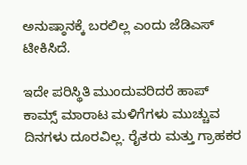ಅನುಷ್ಠಾನಕ್ಕೆ ಬರಲಿಲ್ಲ ಎಂದು ಜೆಡಿಎಸ್ ಟೀಕಿಸಿದೆ.

ಇದೇ ಪರಿಸ್ಥಿತಿ ಮುಂದುವರಿದರೆ ಹಾಪ್ ಕಾಮ್ಸ್ ಮಾರಾಟ ಮಳಿಗೆಗಳು ಮುಚ್ಚುವ ದಿನಗಳು ದೂರವಿಲ್ಲ. ರೈತರು ಮತ್ತು ಗ್ರಾಹಕರ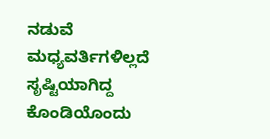ನಡುವೆ ಮಧ್ಯವರ್ತಿಗಳಿಲ್ಲದೆ ಸೃಷ್ಟಿಯಾಗಿದ್ದ ಕೊಂಡಿಯೊಂದು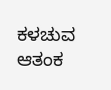ಕಳಚುವ ಆತಂಕ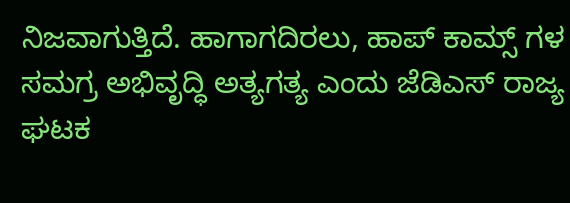ನಿಜವಾಗುತ್ತಿದೆ. ಹಾಗಾಗದಿರಲು, ಹಾಪ್ ಕಾಮ್ಸ್ ಗಳ ಸಮಗ್ರ ಅಭಿವೃದ್ಧಿ ಅತ್ಯಗತ್ಯ ಎಂದು ಜೆಡಿಎಸ್ ರಾಜ್ಯ ಘಟಕ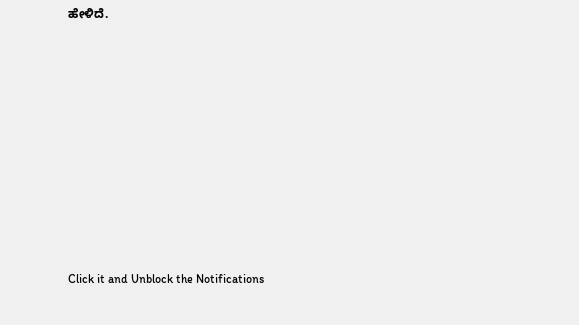ಹೇಳಿದೆ.












Click it and Unblock the Notifications